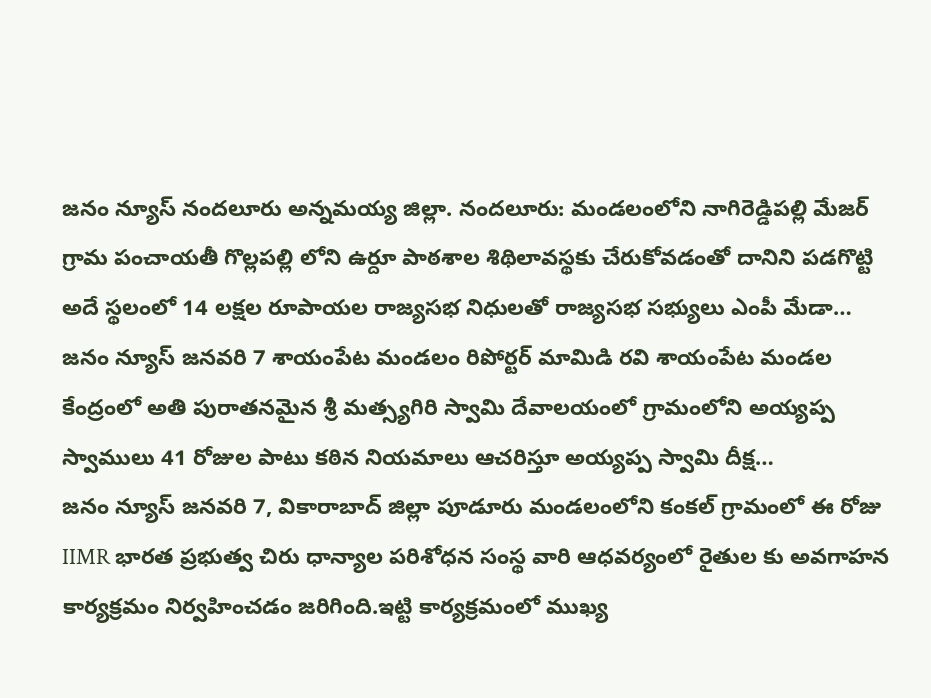జనం న్యూస్ నందలూరు అన్నమయ్య జిల్లా. నందలూరు: మండలంలోని నాగిరెడ్డిపల్లి మేజర్ గ్రామ పంచాయతీ గొల్లపల్లి లోని ఉర్దూ పాఠశాల శిథిలావస్థకు చేరుకోవడంతో దానిని పడగొట్టి అదే స్థలంలో 14 లక్షల రూపాయల రాజ్యసభ నిధులతో రాజ్యసభ సభ్యులు ఎంపీ మేడా…
జనం న్యూస్ జనవరి 7 శాయంపేట మండలం రిపోర్టర్ మామిడి రవి శాయంపేట మండల కేంద్రంలో అతి పురాతనమైన శ్రీ మత్స్యగిరి స్వామి దేవాలయంలో గ్రామంలోని అయ్యప్ప స్వాములు 41 రోజుల పాటు కఠిన నియమాలు ఆచరిస్తూ అయ్యప్ప స్వామి దీక్ష…
జనం న్యూస్ జనవరి 7, వికారాబాద్ జిల్లా పూడూరు మండలంలోని కంకల్ గ్రామంలో ఈ రోజు IIMR భారత ప్రభుత్వ చిరు ధాన్యాల పరిశోధన సంస్థ వారి ఆధవర్యంలో రైతుల కు అవగాహన కార్యక్రమం నిర్వహించడం జరిగింది.ఇట్టి కార్యక్రమంలో ముఖ్య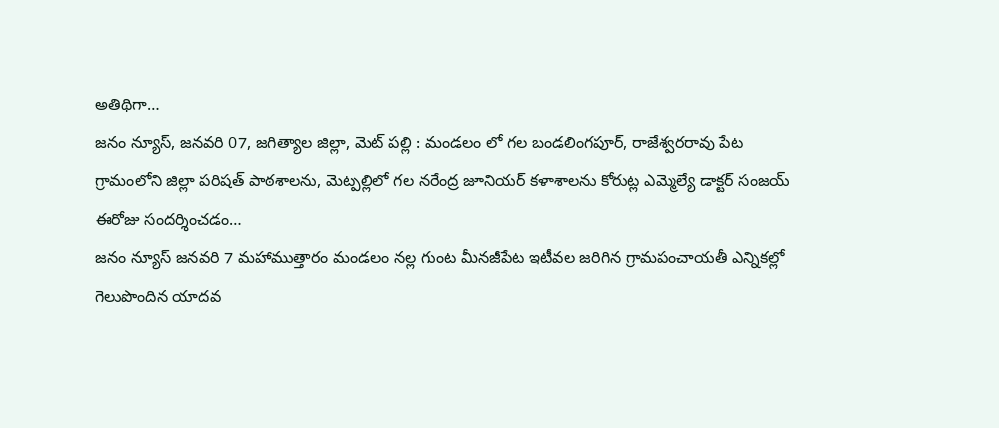అతిథిగా…
జనం న్యూస్, జనవరి 07, జగిత్యాల జిల్లా, మెట్ పల్లి : మండలం లో గల బండలింగపూర్, రాజేశ్వరరావు పేట గ్రామంలోని జిల్లా పరిషత్ పాఠశాలను, మెట్పల్లిలో గల నరేంద్ర జూనియర్ కళాశాలను కోరుట్ల ఎమ్మెల్యే డాక్టర్ సంజయ్ ఈరోజు సందర్శించడం…
జనం న్యూస్ జనవరి 7 మహాముత్తారం మండలం నల్ల గుంట మీనజీపేట ఇటీవల జరిగిన గ్రామపంచాయతీ ఎన్నికల్లో గెలుపొందిన యాదవ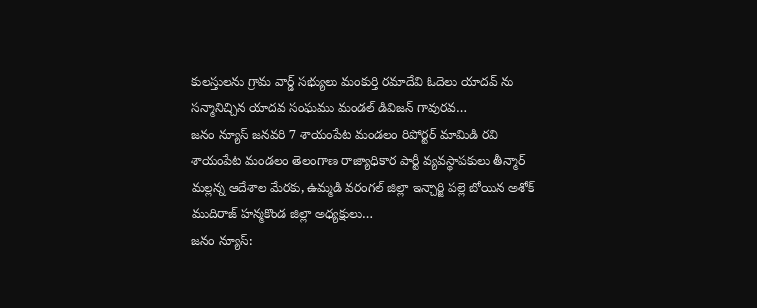కులస్తులను గ్రామ వార్డ్ సభ్యులు మంకుర్తి రమాదేవి ఓదెలు యాదవ్ ను సన్మానిచ్చిన యాదవ సంఘము మండల్ డివిజన్ గావురవ…
జనం న్యూస్ జనవరి 7 శాయంపేట మండలం రిపోర్టర్ మామిడి రవి శాయంపేట మండలం తెలంగాణ రాజ్యాధికార పార్టీ వ్యవస్థాపకులు తీన్మార్ మల్లన్న ఆదేశాల మేరకు, ఉమ్మడి వరంగల్ జిల్లా ఇన్చార్జి పల్లె బోయిన అశోక్ ముదిరాజ్ హన్మకొండ జిల్లా అధ్యక్షులు…
జనం న్యూస్: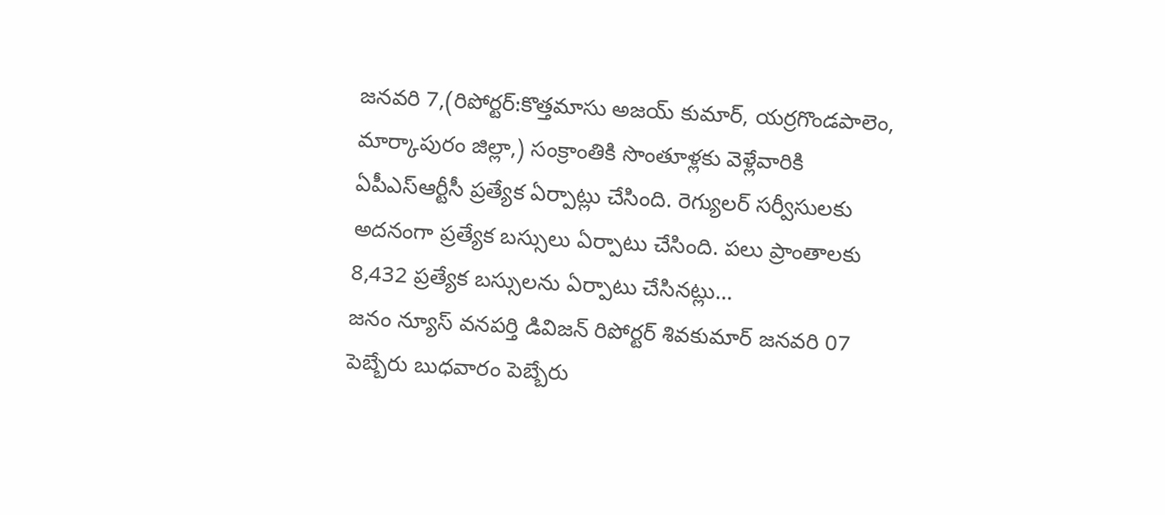జనవరి 7,(రిపోర్టర్:కొత్తమాసు అజయ్ కుమార్, యర్రగొండపాలెం, మార్కాపురం జిల్లా,) సంక్రాంతికి సొంతూళ్లకు వెళ్లేవారికి ఏపీఎస్ఆర్టీసీ ప్రత్యేక ఏర్పాట్లు చేసింది. రెగ్యులర్ సర్వీసులకు అదనంగా ప్రత్యేక బస్సులు ఏర్పాటు చేసింది. పలు ప్రాంతాలకు 8,432 ప్రత్యేక బస్సులను ఏర్పాటు చేసినట్లు…
జనం న్యూస్ వనపర్తి డివిజన్ రిపోర్టర్ శివకుమార్ జనవరి 07 పెబ్బేరు బుధవారం పెబ్బేరు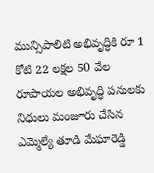మున్సిపాలిటి అభివృద్ధికి రూ 1 కోటి 22 లక్షల 50 వేల రూపాయల అభివృద్ధి పనులకు నిధులు మంజూరు చేసిన ఎమ్మెల్యే తూడి మేఘారెడ్డి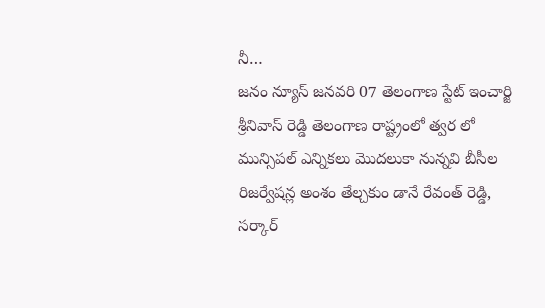నీ…
జనం న్యూస్ జనవరి 07 తెలంగాణ స్టేట్ ఇంచార్జి శ్రీనివాస్ రెడ్డి తెలంగాణ రాష్ట్రంలో త్వర లో మున్సిపల్ ఎన్నికలు మొదలుకా నున్నవి బీసీల రిజర్వేషన్ల అంశం తేల్చకుం డానే రేవంత్ రెడ్డి, సర్కార్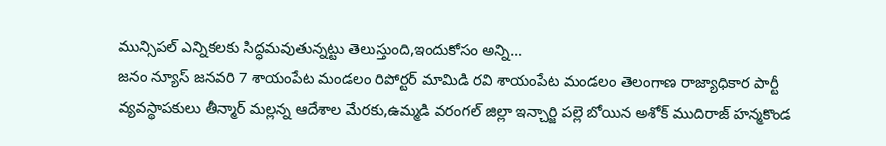మున్సిపల్ ఎన్నికలకు సిద్ధమవుతున్నట్టు తెలుస్తుంది,ఇందుకోసం అన్ని…
జనం న్యూస్ జనవరి 7 శాయంపేట మండలం రిపోర్టర్ మామిడి రవి శాయంపేట మండలం తెలంగాణ రాజ్యాధికార పార్టీ వ్యవస్థాపకులు తీన్మార్ మల్లన్న ఆదేశాల మేరకు,ఉమ్మడి వరంగల్ జిల్లా ఇన్చార్జి పల్లె బోయిన అశోక్ ముదిరాజ్ హన్మకొండ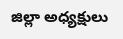జిల్లా అధ్యక్షులు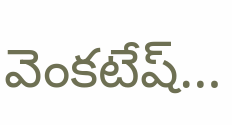వెంకటేష్…